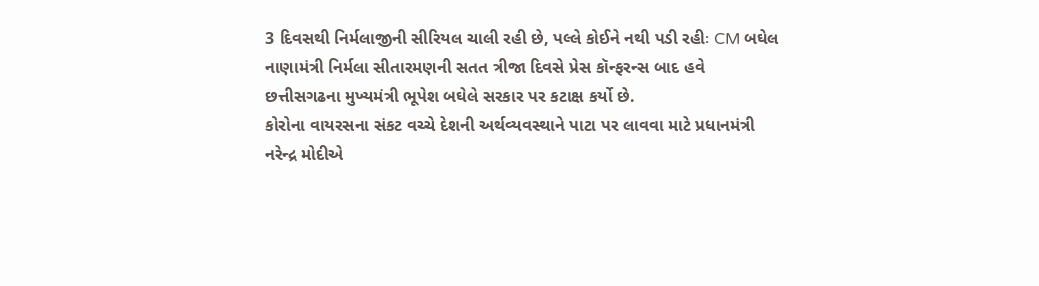3 દિવસથી નિર્મલાજીની સીરિયલ ચાલી રહી છે, પલ્લે કોઈને નથી પડી રહીઃ CM બઘેલ
નાણામંત્રી નિર્મલા સીતારમણની સતત ત્રીજા દિવસે પ્રેસ કૉન્ફરન્સ બાદ હવે છત્તીસગઢના મુખ્યમંત્રી ભૂપેશ બઘેલે સરકાર પર કટાક્ષ કર્યો છે.
કોરોના વાયરસના સંકટ વચ્ચે દેશની અર્થવ્યવસ્થાને પાટા પર લાવવા માટે પ્રધાનમંત્રી નરેન્દ્ર મોદીએ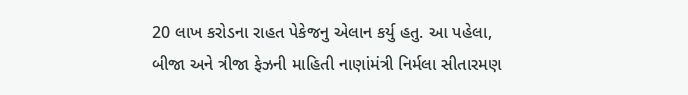20 લાખ કરોડના રાહત પેકેજનુ એલાન કર્યુ હતુ. આ પહેલા, બીજા અને ત્રીજા ફેઝની માહિતી નાણાંમંત્રી નિર્મલા સીતારમણ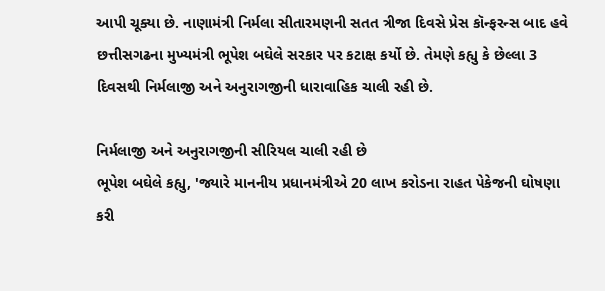આપી ચૂક્યા છે. નાણામંત્રી નિર્મલા સીતારમણની સતત ત્રીજા દિવસે પ્રેસ કૉન્ફરન્સ બાદ હવે છત્તીસગઢના મુખ્યમંત્રી ભૂપેશ બઘેલે સરકાર પર કટાક્ષ કર્યો છે. તેમણે કહ્યુ કે છેલ્લા 3 દિવસથી નિર્મલાજી અને અનુરાગજીની ધારાવાહિક ચાલી રહી છે.

નિર્મલાજી અને અનુરાગજીની સીરિયલ ચાલી રહી છે
ભૂપેશ બઘેલે કહ્યુ, 'જ્યારે માનનીય પ્રધાનમંત્રીએ 20 લાખ કરોડના રાહત પેકેજની ઘોષણા કરી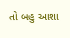તો બહુ આશા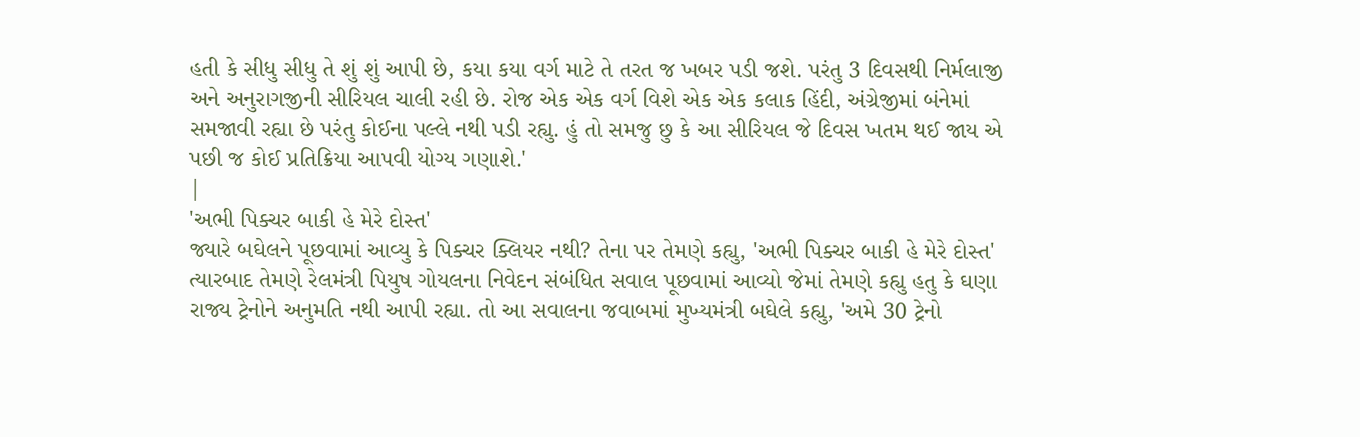હતી કે સીધુ સીધુ તે શું શું આપી છે, કયા કયા વર્ગ માટે તે તરત જ ખબર પડી જશે. પરંતુ 3 દિવસથી નિર્મલાજી અને અનુરાગજીની સીરિયલ ચાલી રહી છે. રોજ એક એક વર્ગ વિશે એક એક કલાક હિંદી, અંગ્રેજીમાં બંનેમાં સમજાવી રહ્યા છે પરંતુ કોઈના પલ્લે નથી પડી રહ્યુ. હું તો સમજુ છુ કે આ સીરિયલ જે દિવસ ખતમ થઈ જાય એ પછી જ કોઈ પ્રતિક્રિયા આપવી યોગ્ય ગણાશે.'
|
'અભી પિક્ચર બાકી હે મેરે દોસ્ત'
જ્યારે બઘેલને પૂછવામાં આવ્યુ કે પિક્ચર ક્લિયર નથી? તેના પર તેમણે કહ્યુ, 'અભી પિક્ચર બાકી હે મેરે દોસ્ત' ત્યારબાદ તેમણે રેલમંત્રી પિયુષ ગોયલના નિવેદન સંબંધિત સવાલ પૂછવામાં આવ્યો જેમાં તેમણે કહ્યુ હતુ કે ઘણા રાજ્ય ટ્રેનોને અનુમતિ નથી આપી રહ્યા. તો આ સવાલના જવાબમાં મુખ્યમંત્રી બઘેલે કહ્યુ, 'અમે 30 ટ્રેનો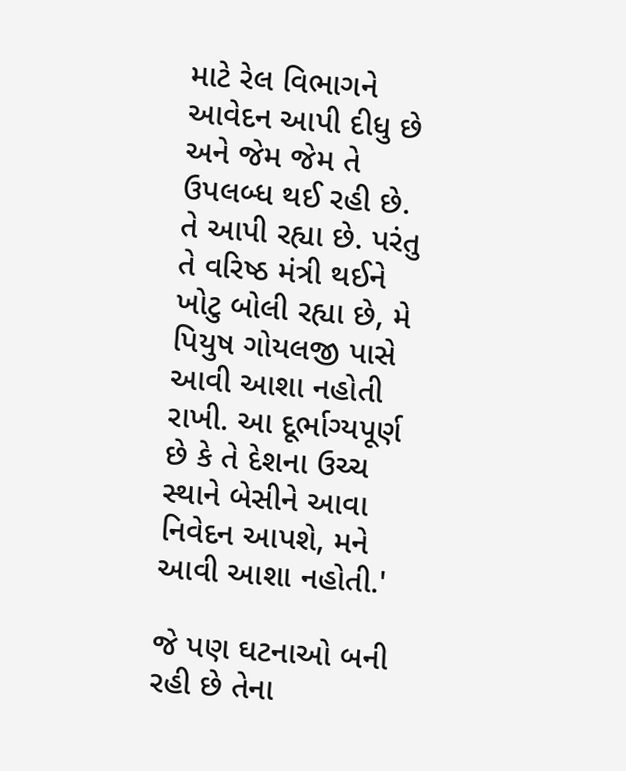માટે રેલ વિભાગને આવેદન આપી દીધુ છે અને જેમ જેમ તે ઉપલબ્ધ થઈ રહી છે. તે આપી રહ્યા છે. પરંતુ તે વરિષ્ઠ મંત્રી થઈને ખોટુ બોલી રહ્યા છે, મે પિયુષ ગોયલજી પાસે આવી આશા નહોતી રાખી. આ દૂર્ભાગ્યપૂર્ણ છે કે તે દેશના ઉચ્ચ સ્થાને બેસીને આવા નિવેદન આપશે, મને આવી આશા નહોતી.'

જે પણ ઘટનાઓ બની રહી છે તેના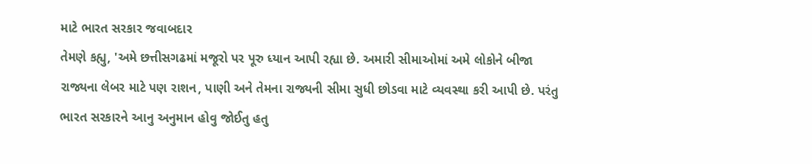માટે ભારત સરકાર જવાબદાર
તેમણે કહ્યુ, 'અમે છત્તીસગઢમાં મજૂરો પર પૂરુ ધ્યાન આપી રહ્યા છે. અમારી સીમાઓમાં અમે લોકોને બીજા રાજ્યના લેબર માટે પણ રાશન, પાણી અને તેમના રાજ્યની સીમા સુધી છોડવા માટે વ્યવસ્થા કરી આપી છે. પરંતુ ભારત સરકારને આનુ અનુમાન હોવુ જોઈતુ હતુ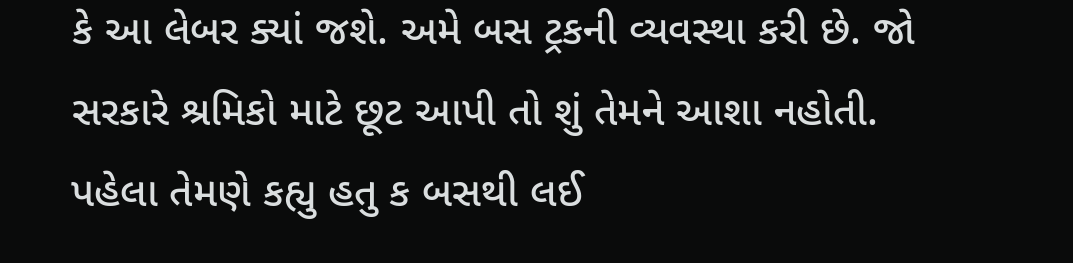કે આ લેબર ક્યાં જશે. અમે બસ ટ્રકની વ્યવસ્થા કરી છે. જો સરકારે શ્રમિકો માટે છૂટ આપી તો શું તેમને આશા નહોતી. પહેલા તેમણે કહ્યુ હતુ ક બસથી લઈ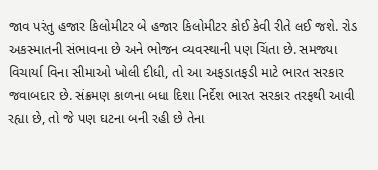જાવ પરંતુ હજાર કિલોમીટર બે હજાર કિલોમીટર કોઈ કેવી રીતે લઈ જશે. રોડ અકસ્માતની સંભાવના છે અને ભોજન વ્યવસ્થાની પણ ચિંતા છે. સમજ્યા વિચાર્યા વિના સીમાઓ ખોલી દીધી, તો આ અફડાતફડી માટે ભારત સરકાર જવાબદાર છે. સંક્રમણ કાળના બધા દિશા નિર્દેશ ભારત સરકાર તરફથી આવી રહ્યા છે, તો જે પણ ઘટના બની રહી છે તેના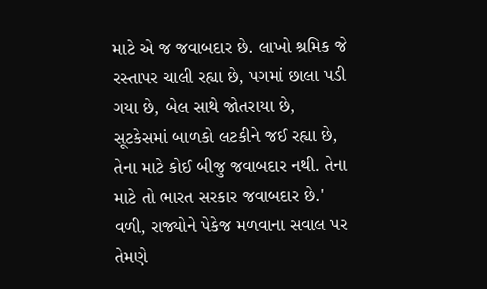માટે એ જ જવાબદાર છે. લાખો શ્રમિક જે રસ્તાપર ચાલી રહ્યા છે, પગમાં છાલા પડી ગયા છે, બેલ સાથે જોતરાયા છે, સૂટકેસમાં બાળકો લટકીને જઈ રહ્યા છે, તેના માટે કોઈ બીજુ જવાબદાર નથી. તેના માટે તો ભારત સરકાર જવાબદાર છે.' વળી, રાજ્યોને પેકેજ મળવાના સવાલ પર તેમણે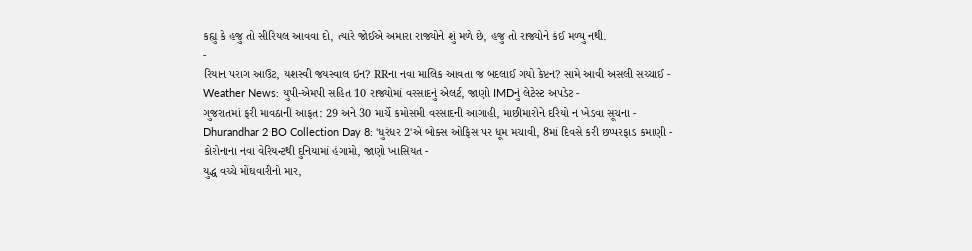કહ્યુ કે હજુ તો સીરિયલ આવવા દો, ત્યારે જોઈએ અમારા રાજ્યોને શું મળે છે, હજુ તો રાજ્યોને કંઈ મળ્યુ નથી.
-
રિયાન પરાગ આઉટ, યશસ્વી જયસ્વાલ ઇન? RRના નવા માલિક આવતા જ બદલાઈ ગયો કેપ્ટન? સામે આવી અસલી સચ્ચાઈ -
Weather News: યુપી-એમપી સહિત 10 રાજ્યોમાં વરસાદનું એલર્ટ, જાણો IMDનું લેટેસ્ટ અપડેટ -
ગુજરાતમાં ફરી માવઠાની આફત: 29 અને 30 માર્ચે કમોસમી વરસાદની આગાહી, માછીમારોને દરિયો ન ખેડવા સૂચના -
Dhurandhar 2 BO Collection Day 8: 'ધુરંધર 2'એ બોક્સ ઓફિસ પર ધૂમ મચાવી, 8માં દિવસે કરી છપ્પરફાડ કમાણી -
કોરોનાના નવા વેરિયન્ટથી દુનિયામાં હંગામો, જાણો ખાસિયત -
યુદ્ધ વચ્ચે મોંઘવારીનો માર,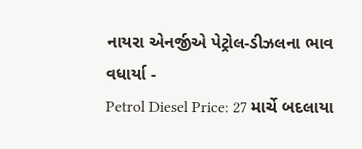નાયરા એનર્જીએ પેટ્રોલ-ડીઝલના ભાવ વધાર્યા -
Petrol Diesel Price: 27 માર્ચે બદલાયા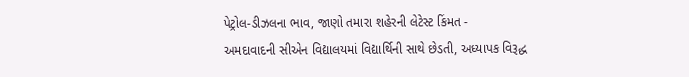પેટ્રોલ-ડીઝલના ભાવ, જાણો તમારા શહેરની લેટેસ્ટ કિંમત -
અમદાવાદની સીએન વિદ્યાલયમાં વિદ્યાર્થિની સાથે છેડતી, અધ્યાપક વિરૂદ્ધ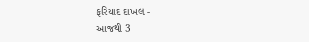ફરિયાદ દાખલ -
આજથી 3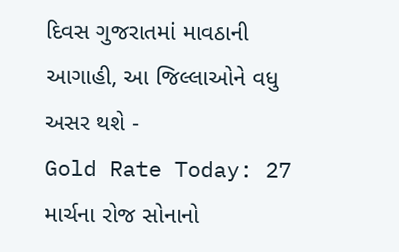દિવસ ગુજરાતમાં માવઠાની આગાહી, આ જિલ્લાઓને વધુ અસર થશે -
Gold Rate Today: 27 માર્ચના રોજ સોનાનો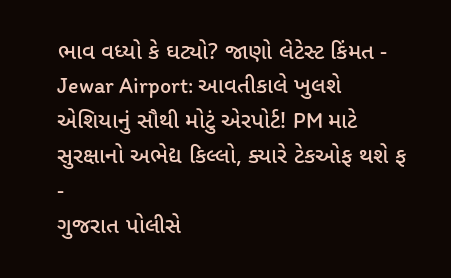ભાવ વધ્યો કે ઘટ્યો? જાણો લેટેસ્ટ કિંમત -
Jewar Airport: આવતીકાલે ખુલશે એશિયાનું સૌથી મોટું એરપોર્ટ! PM માટે સુરક્ષાનો અભેદ્ય કિલ્લો, ક્યારે ટેકઓફ થશે ફ -
ગુજરાત પોલીસે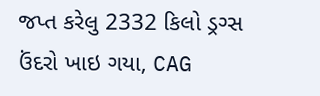જપ્ત કરેલુ 2332 કિલો ડ્રગ્સ ઉંદરો ખાઇ ગયા, CAG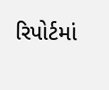રિપોર્ટમાં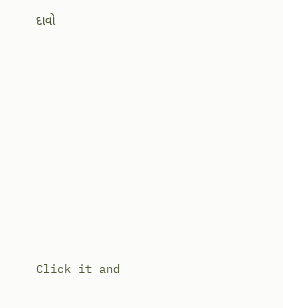દાવો









Click it and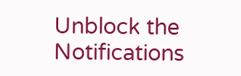Unblock the Notifications